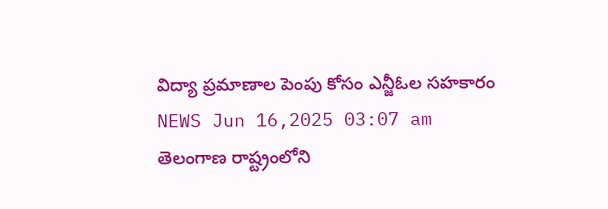విద్యా ప్రమాణాల పెంపు కోసం ఎన్జీఓల సహకారం
NEWS Jun 16,2025 03:07 am
తెలంగాణ రాష్ట్రంలోని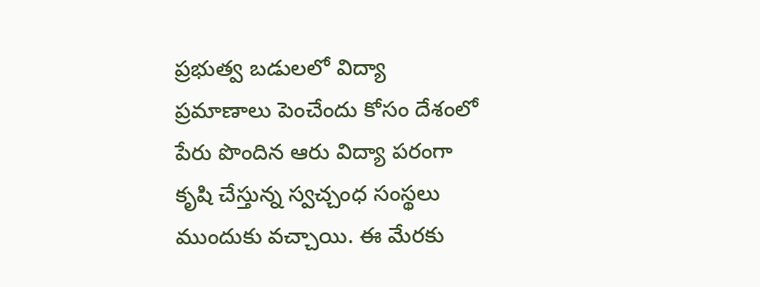ప్రభుత్వ బడులలో విద్యా ప్రమాణాలు పెంచేందు కోసం దేశంలో పేరు పొందిన ఆరు విద్యా పరంగా కృషి చేస్తున్న స్వచ్చంధ సంస్థలు ముందుకు వచ్చాయి. ఈ మేరకు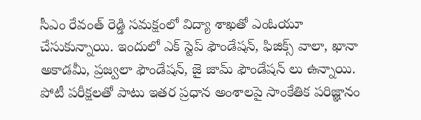సీఎం రేవంత్ రెడ్డి సమక్షంలో విద్యా శాఖతో ఎంఓయూ చేసుకున్నాయి. ఇందులో ఎక్ స్టెప్ ఫౌండేషన్, ఫిజిక్స్ వాలా, ఖానా అకాడమీ, ప్రజ్వలా ఫౌండేషన్, జై జామ్ ఫౌండేషన్ లు ఉన్నాయి. పోటీ పరీక్షలతో పాటు ఇతర ప్రధాన అంశాలపై సాంకేతిక పరిజ్ఞానం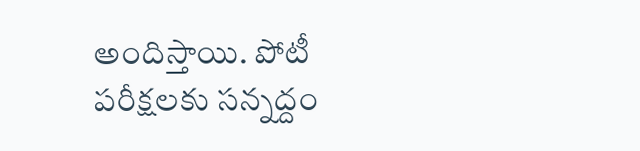అందిస్తాయి. పోటీ పరీక్షలకు సన్నద్దం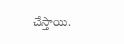చేస్తాయి.